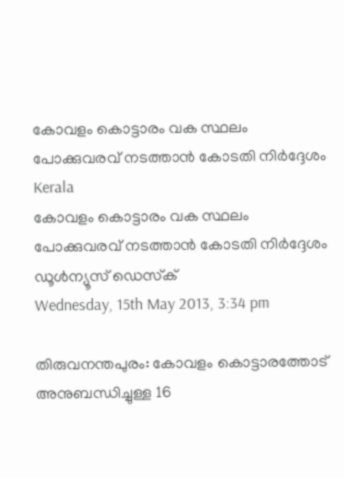കോവളം കൊട്ടാരം വക സ്ഥലം പോക്കുവരവ് നടത്താന്‍ കോടതി നിര്‍ദ്ദേശം
Kerala
കോവളം കൊട്ടാരം വക സ്ഥലം പോക്കുവരവ് നടത്താന്‍ കോടതി നിര്‍ദ്ദേശം
ഡൂള്‍ന്യൂസ് ഡെസ്‌ക്
Wednesday, 15th May 2013, 3:34 pm

തിരുവനന്തപുരം: കോവളം കൊട്ടാരത്തോട് അനുബന്ധിച്ചുള്ള 16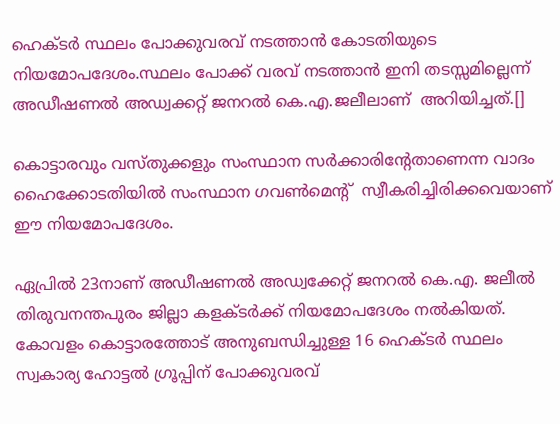ഹെക്ടര്‍ സ്ഥലം പോക്കുവരവ് നടത്താന്‍ കോടതിയുടെ നിയമോപദേശം.സ്ഥലം പോക്ക് വരവ് നടത്താന്‍ ഇനി തടസ്സമില്ലെന്ന് അഡീഷണല്‍ അഡ്വക്കറ്റ് ജനറല്‍ കെ.എ.ജലീലാണ്  അറിയിച്ചത്.[]

കൊട്ടാരവും വസ്തുക്കളും സംസ്ഥാന സര്‍ക്കാരിന്റേതാണെന്ന വാദം ഹൈക്കോടതിയില്‍ സംസ്ഥാന ഗവണ്‍മെന്റ്  സ്വീകരിച്ചിരിക്കവെയാണ് ഈ നിയമോപദേശം.

ഏപ്രില്‍ 23നാണ് അഡീഷണല്‍ അഡ്വക്കേറ്റ് ജനറല്‍ കെ.എ. ജലീല്‍ തിരുവനന്തപുരം ജില്ലാ കളക്ടര്‍ക്ക് നിയമോപദേശം നല്‍കിയത്. കോവളം കൊട്ടാരത്തോട് അനുബന്ധിച്ചുള്ള 16 ഹെക്ടര്‍ സ്ഥലം സ്വകാര്യ ഹോട്ടല്‍ ഗ്രൂപ്പിന് പോക്കുവരവ്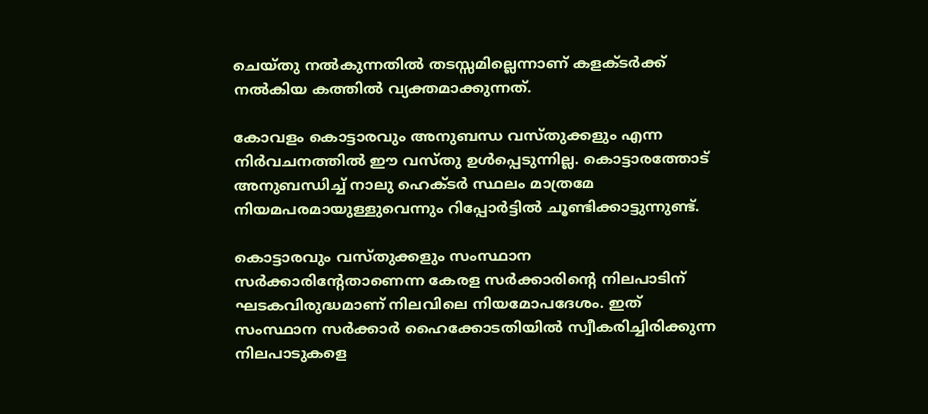ചെയ്തു നല്‍കുന്നതില്‍ തടസ്സമില്ലെന്നാണ് കളക്ടര്‍ക്ക് നല്‍കിയ കത്തില്‍ വ്യക്തമാക്കുന്നത്.

കോവളം കൊട്ടാരവും അനുബന്ധ വസ്തുക്കളും എന്ന നിര്‍വചനത്തില്‍ ഈ വസ്തു ഉള്‍പ്പെടുന്നില്ല. കൊട്ടാരത്തോട് അനുബന്ധിച്ച് നാലു ഹെക്ടര്‍ സ്ഥലം മാത്രമേ നിയമപരമായുള്ളുവെന്നും റിപ്പോര്‍ട്ടില്‍ ചൂണ്ടിക്കാട്ടുന്നുണ്ട്.

കൊട്ടാരവും വസ്തുക്കളും സംസ്ഥാന സര്‍ക്കാരിന്റേതാണെന്ന കേരള സര്‍ക്കാരിന്റെ നിലപാടിന് ഘടകവിരുദ്ധമാണ് നിലവിലെ നിയമോപദേശം. ഇത് സംസ്ഥാന സര്‍ക്കാര്‍ ഹൈക്കോടതിയില്‍ സ്വീകരിച്ചിരിക്കുന്ന നിലപാടുകളെ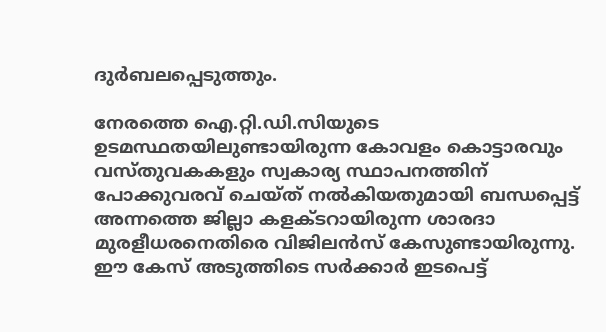ദുര്‍ബലപ്പെടുത്തും.

നേരത്തെ ഐ.റ്റി.ഡി.സിയുടെ ഉടമസ്ഥതയിലുണ്ടായിരുന്ന കോവളം കൊട്ടാരവും വസ്തുവകകളും സ്വകാര്യ സ്ഥാപനത്തിന് പോക്കുവരവ് ചെയ്ത് നല്‍കിയതുമായി ബന്ധപ്പെട്ട് അന്നത്തെ ജില്ലാ കളക്ടറായിരുന്ന ശാരദാ മുരളീധരനെതിരെ വിജിലന്‍സ് കേസുണ്ടായിരുന്നു. ഈ കേസ് അടുത്തിടെ സര്‍ക്കാര്‍ ഇടപെട്ട്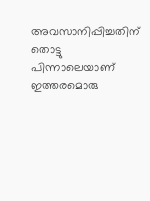അവസാനിപ്പിച്ചതിന് തൊട്ടു പിന്നാലെയാണ് ഇത്തരമൊരു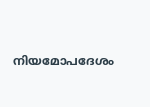നിയമോപദേശം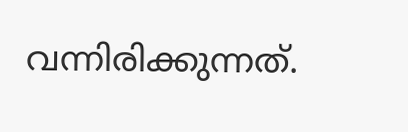വന്നിരിക്കുന്നത്.